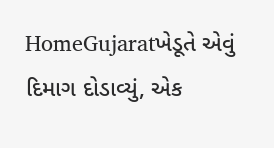HomeGujaratખેડૂતે એવું દિમાગ દોડાવ્યું, એક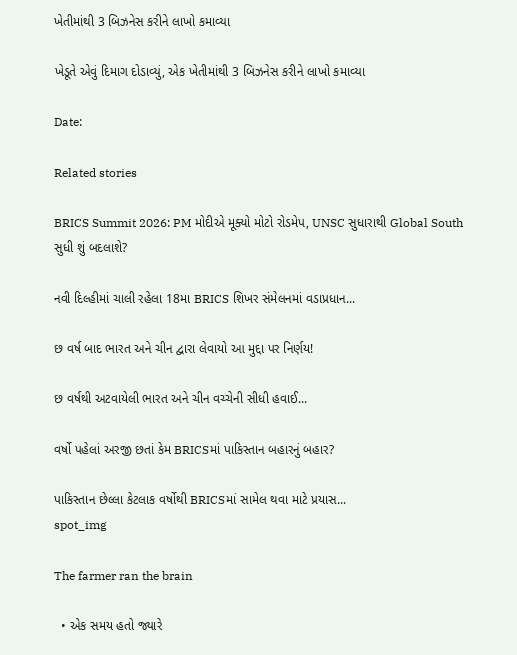ખેતીમાંથી 3 બિઝનેસ કરીને લાખો કમાવ્યા

ખેડૂતે એવું દિમાગ દોડાવ્યું, એક ખેતીમાંથી 3 બિઝનેસ કરીને લાખો કમાવ્યા

Date:

Related stories

BRICS Summit 2026: PM મોદીએ મૂક્યો મોટો રોડમેપ, UNSC સુધારાથી Global South સુધી શું બદલાશે?

નવી દિલ્હીમાં ચાલી રહેલા 18મા BRICS શિખર સંમેલનમાં વડાપ્રધાન...

છ વર્ષ બાદ ભારત અને ચીન દ્વારા લેવાયો આ મુદ્દા પર નિર્ણય!

છ વર્ષથી અટવાયેલી ભારત અને ચીન વચ્ચેની સીધી હવાઈ...

વર્ષો પહેલાં અરજી છતાં કેમ BRICSમાં પાકિસ્તાન બહારનું બહાર?

પાકિસ્તાન છેલ્લા કેટલાક વર્ષોથી BRICSમાં સામેલ થવા માટે પ્રયાસ...
spot_img

The farmer ran the brain

  • એક સમય હતો જ્યારે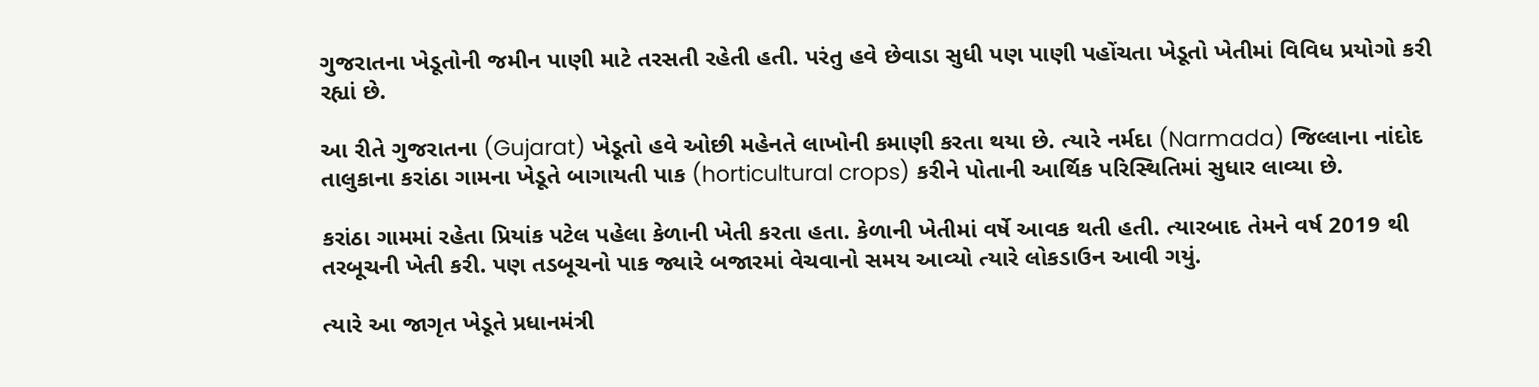ગુજરાતના ખેડૂતોની જમીન પાણી માટે તરસતી રહેતી હતી. પરંતુ હવે છેવાડા સુધી પણ પાણી પહોંચતા ખેડૂતો ખેતીમાં વિવિધ પ્રયોગો કરી રહ્યાં છે.

આ રીતે ગુજરાતના (Gujarat) ખેડૂતો હવે ઓછી મહેનતે લાખોની કમાણી કરતા થયા છે. ત્યારે નર્મદા (Narmada) જિલ્લાના નાંદોદ તાલુકાના કરાંઠા ગામના ખેડૂતે બાગાયતી પાક (horticultural crops) કરીને પોતાની આર્થિક પરિસ્થિતિમાં સુધાર લાવ્યા છે.

કરાંઠા ગામમાં રહેતા પ્રિયાંક પટેલ પહેલા કેળાની ખેતી કરતા હતા. કેળાની ખેતીમાં વર્ષે આવક થતી હતી. ત્યારબાદ તેમને વર્ષ 2019 થી તરબૂચની ખેતી કરી. પણ તડબૂચનો પાક જ્યારે બજારમાં વેચવાનો સમય આવ્યો ત્યારે લોકડાઉન આવી ગયું.

ત્યારે આ જાગૃત ખેડૂતે પ્રધાનમંત્રી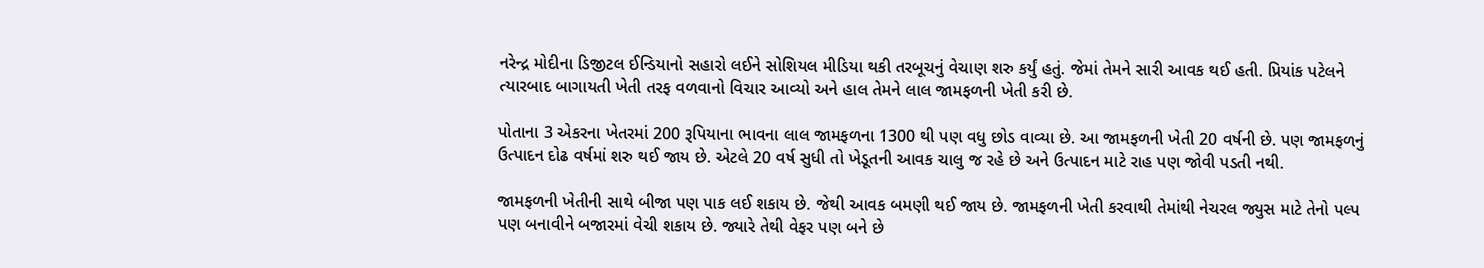નરેન્દ્ર મોદીના ડિજીટલ ઈન્ડિયાનો સહારો લઈને સોશિયલ મીડિયા થકી તરબૂચનું વેચાણ શરુ કર્યું હતું. જેમાં તેમને સારી આવક થઈ હતી. પ્રિયાંક પટેલને ત્યારબાદ બાગાયતી ખેતી તરફ વળવાનો વિચાર આવ્યો અને હાલ તેમને લાલ જામફળની ખેતી કરી છે.

પોતાના 3 એકરના ખેતરમાં 200 રૂપિયાના ભાવના લાલ જામફળના 1300 થી પણ વધુ છોડ વાવ્યા છે. આ જામફળની ખેતી 20 વર્ષની છે. પણ જામફળનું ઉત્પાદન દોઢ વર્ષમાં શરુ થઈ જાય છે. એટલે 20 વર્ષ સુધી તો ખેડૂતની આવક ચાલુ જ રહે છે અને ઉત્પાદન માટે રાહ પણ જોવી પડતી નથી.

જામફળની ખેતીની સાથે બીજા પણ પાક લઈ શકાય છે. જેથી આવક બમણી થઈ જાય છે. જામફળની ખેતી કરવાથી તેમાંથી નેચરલ જ્યુસ માટે તેનો પલ્પ પણ બનાવીને બજારમાં વેચી શકાય છે. જ્યારે તેથી વેફર પણ બને છે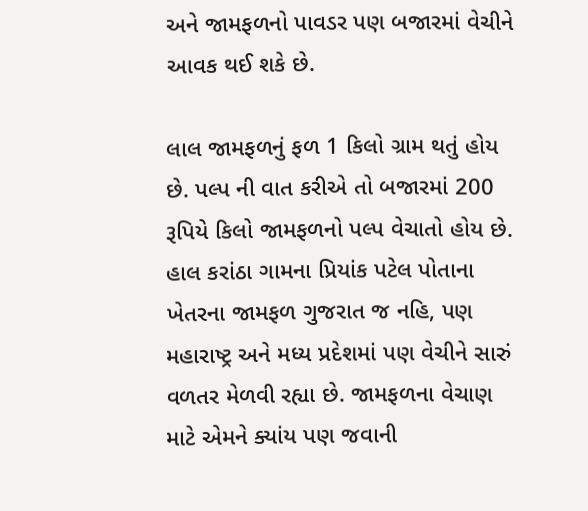અને જામફળનો પાવડર પણ બજારમાં વેચીને આવક થઈ શકે છે.

લાલ જામફળનું ફળ 1 કિલો ગ્રામ થતું હોય છે. પલ્પ ની વાત કરીએ તો બજારમાં 200 રૂપિયે કિલો જામફળનો પલ્પ વેચાતો હોય છે. હાલ કરાંઠા ગામના પ્રિયાંક પટેલ પોતાના ખેતરના જામફળ ગુજરાત જ નહિ, પણ મહારાષ્ટ્ર અને મધ્ય પ્રદેશમાં પણ વેચીને સારું વળતર મેળવી રહ્યા છે. જામફળના વેચાણ માટે એમને ક્યાંય પણ જવાની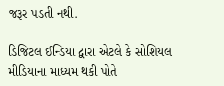જરૂર પડતી નથી.

ડિજિટલ ઈન્ડિયા દ્વારા એટલે કે સોશિયલ મીડિયાના માધ્યમ થકી પોતે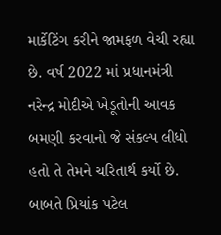માર્કેટિંગ કરીને જામફળ વેચી રહ્યા છે. વર્ષ 2022 માં પ્રધાનમંત્રી નરેન્દ્ર મોદીએ ખેડૂતોની આવક બમણી કરવાનો જે સંકલ્પ લીધો હતો તે તેમને ચરિતાર્થ કર્યો છે. બાબતે પ્રિયાંક પટેલ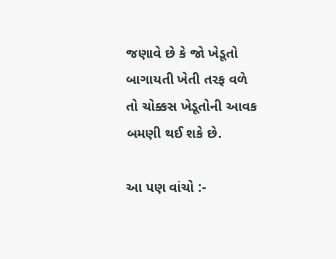જણાવે છે કે જો ખેડૂતો બાગાયતી ખેતી તરફ વળે તો ચોક્કસ ખેડૂતોની આવક બમણી થઈ શકે છે.

આ પણ વાંચો :-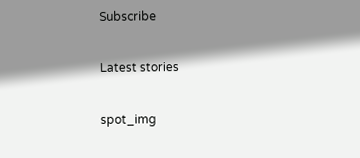Subscribe

Latest stories

spot_img